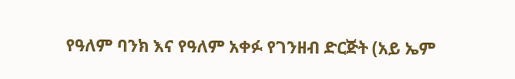የዓለም ባንክ እና የዓለም አቀፉ የገንዘብ ድርጅት (አይ ኤም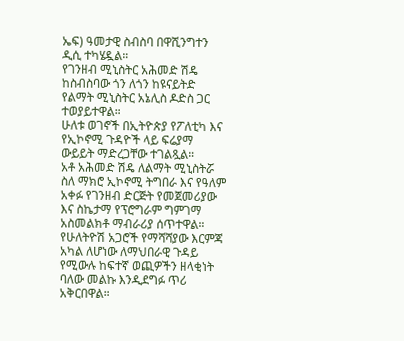ኤፍ) ዓመታዊ ስብስባ በዋሺንግተን ዲሲ ተካሄዷል።
የገንዘብ ሚኒስትር አሕመድ ሽዴ ከስብስባው ጎን ለጎን ከዩናይትድ የልማት ሚኒስትር አኔሊስ ዶድስ ጋር ተወያይተዋል።
ሁለቱ ወገኖች በኢትዮጵያ የፖለቲካ እና የኢኮኖሚ ጉዳዮች ላይ ፍሬያማ ውይይት ማድረጋቸው ተገልጿል።
አቶ አሕመድ ሽዴ ለልማት ሚኒስትሯ ስለ ማክሮ ኢኮኖሚ ትግበራ እና የዓለም አቀፉ የገንዘብ ድርጅት የመጀመሪያው እና ስኬታማ የፕሮግራም ግምገማ አስመልክቶ ማብራሪያ ሰጥተዋል።
የሁለትዮሽ አጋሮች የማሻሻያው እርምጃ አካል ለሆነው ለማህበራዊ ጉዳይ የሚውሉ ከፍተኛ ወጪዎችን ዘላቂነት ባለው መልኩ እንዲደግፉ ጥሪ አቅርበዋል።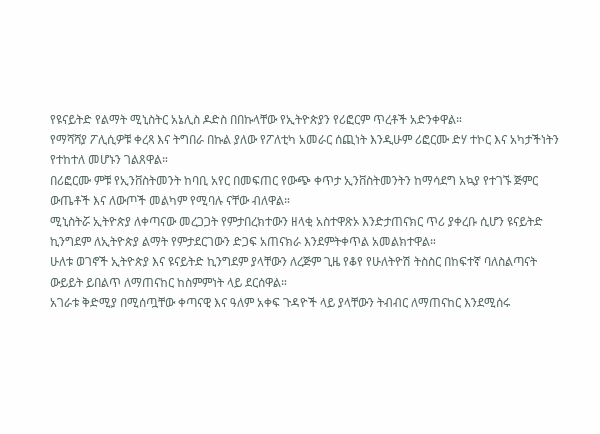የዩናይትድ የልማት ሚኒስትር አኔሊስ ዶድስ በበኩላቸው የኢትዮጵያን የሪፎርም ጥረቶች አድንቀዋል።
የማሻሻያ ፖሊሲዎቹ ቀረጻ እና ትግበራ በኩል ያለው የፖለቲካ አመራር ሰጪነት እንዲሁም ሪፎርሙ ድሃ ተኮር እና አካታችነትን የተከተለ መሆኑን ገልጸዋል።
በሪፎርሙ ምቹ የኢንቨስትመንት ከባቢ አየር በመፍጠር የውጭ ቀጥታ ኢንቨስትመንትን ከማሳደግ አኳያ የተገኙ ጅምር ውጤቶች እና ለውጦች መልካም የሚባሉ ናቸው ብለዋል።
ሚኒስትሯ ኢትዮጵያ ለቀጣናው መረጋጋት የምታበረክተውን ዘላቂ አስተዋጽኦ እንድታጠናክር ጥሪ ያቀረቡ ሲሆን ዩናይትድ ኪንግደም ለኢትዮጵያ ልማት የምታደርገውን ድጋፍ አጠናክራ እንደምትቀጥል አመልክተዋል።
ሁለቱ ወገኖች ኢትዮጵያ እና ዩናይትድ ኪንግደም ያላቸውን ለረጅም ጊዜ የቆየ የሁለትዮሽ ትስስር በከፍተኛ ባለስልጣናት ውይይት ይበልጥ ለማጠናከር ከስምምነት ላይ ደርሰዋል።
አገራቱ ቅድሚያ በሚሰጧቸው ቀጣናዊ እና ዓለም አቀፍ ጉዳዮች ላይ ያላቸውን ትብብር ለማጠናከር እንደሚሰሩ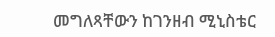መግለጻቸውን ከገንዘብ ሚኒስቴር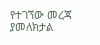የተገኘው መረጃ ያመለክታል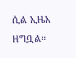ሲል ኢዜአ ዘግቧል።